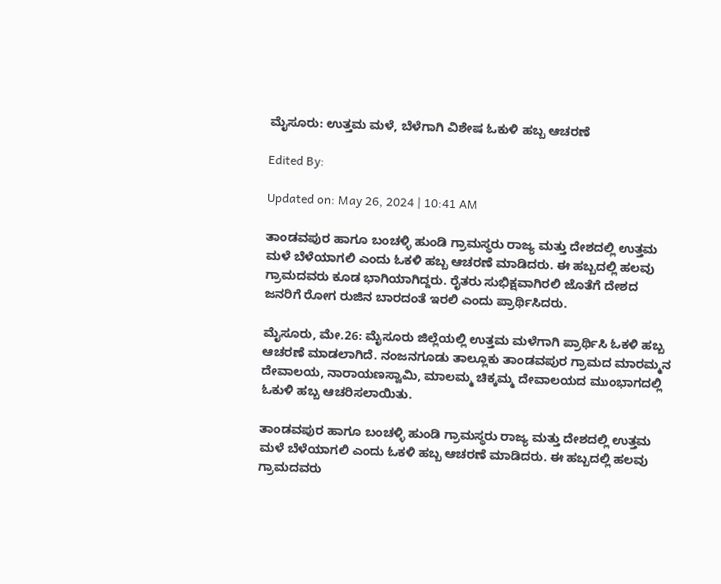ಮೈಸೂರು: ಉತ್ತಮ ಮಳೆ, ಬೆಳೆಗಾಗಿ ವಿಶೇಷ ಓಕುಳಿ ಹಬ್ಬ ಆಚರಣೆ

Edited By:

Updated on: May 26, 2024 | 10:41 AM

ತಾಂಡವಪುರ ಹಾಗೂ ಬಂಚಳ್ಳಿ ಹುಂಡಿ ಗ್ರಾಮಸ್ಥರು ರಾಜ್ಯ ಮತ್ತು ದೇಶದಲ್ಲಿ ಉತ್ತಮ ಮಳೆ ಬೆಳೆಯಾಗಲಿ ಎಂದು ಓಕಳಿ ಹಬ್ಬ ಆಚರಣೆ ಮಾಡಿದರು. ಈ ಹಬ್ಬದಲ್ಲಿ ಹಲವು ಗ್ರಾಮದವರು ಕೂಡ ಭಾಗಿಯಾಗಿದ್ದರು. ರೈತರು ಸುಭಿಕ್ಷವಾಗಿರಲಿ ಜೊತೆಗೆ ದೇಶದ ಜನರಿಗೆ ರೋಗ ರುಜಿನ ಬಾರದಂತೆ ಇರಲಿ ಎಂದು ಪ್ರಾರ್ಥಿಸಿದರು.

ಮೈಸೂರು, ಮೇ.26: ಮೈಸೂರು ಜಿಲ್ಲೆಯಲ್ಲಿ ಉತ್ತಮ ಮಳೆಗಾಗಿ ಪ್ರಾರ್ಥಿಸಿ ಓಕಳಿ ಹಬ್ಬ ಆಚರಣೆ ಮಾಡಲಾಗಿದೆ. ನಂಜನಗೂಡು ತಾಲ್ಲೂಕು ತಾಂಡವಪುರ ಗ್ರಾಮದ ಮಾರಮ್ಮನ ದೇವಾಲಯ, ನಾರಾಯಣಸ್ವಾಮಿ, ಮಾಲಮ್ಮ ಚಿಕ್ಕಮ್ಮ ದೇವಾಲಯದ ಮುಂಭಾಗದಲ್ಲಿ ಓಕುಳಿ ಹಬ್ಬ ಆಚರಿಸಲಾಯಿತು.

ತಾಂಡವಪುರ ಹಾಗೂ ಬಂಚಳ್ಳಿ ಹುಂಡಿ ಗ್ರಾಮಸ್ಥರು ರಾಜ್ಯ ಮತ್ತು ದೇಶದಲ್ಲಿ ಉತ್ತಮ ಮಳೆ ಬೆಳೆಯಾಗಲಿ ಎಂದು ಓಕಳಿ ಹಬ್ಬ ಆಚರಣೆ ಮಾಡಿದರು. ಈ ಹಬ್ಬದಲ್ಲಿ ಹಲವು ಗ್ರಾಮದವರು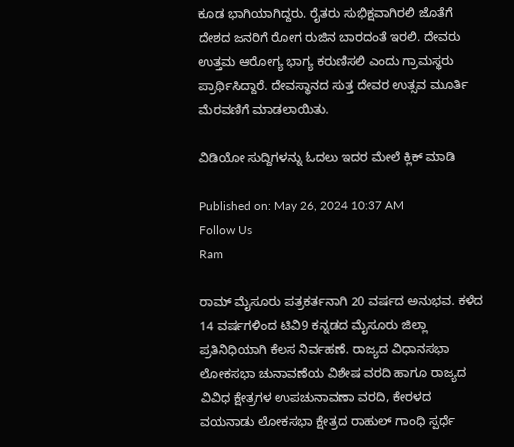ಕೂಡ ಭಾಗಿಯಾಗಿದ್ದರು. ರೈತರು ಸುಭಿಕ್ಷವಾಗಿರಲಿ ಜೊತೆಗೆ ದೇಶದ ಜನರಿಗೆ ರೋಗ ರುಜಿನ ಬಾರದಂತೆ ಇರಲಿ. ದೇವರು ಉತ್ತಮ ಆರೋಗ್ಯ ಭಾಗ್ಯ ಕರುಣಿಸಲಿ ಎಂದು ಗ್ರಾಮಸ್ಥರು ಪ್ರಾರ್ಥಿಸಿದ್ದಾರೆ. ದೇವಸ್ಥಾನದ ಸುತ್ತ ದೇವರ ಉತ್ಸವ ಮೂರ್ತಿ ಮೆರವಣಿಗೆ ಮಾಡಲಾಯಿತು.

ವಿಡಿಯೋ ಸುದ್ದಿಗಳನ್ನು ಓದಲು ಇದರ ಮೇಲೆ ಕ್ಲಿಕ್ ಮಾಡಿ

Published on: May 26, 2024 10:37 AM
Follow Us
Ram

ರಾಮ್ ಮೈಸೂರು ಪತ್ರಕರ್ತನಾಗಿ 20 ವರ್ಷದ ಅನುಭವ. ಕಳೆದ 14 ವರ್ಷಗಳಿಂದ ಟಿವಿ9 ಕನ್ನಡದ ಮೈಸೂರು ಜಿಲ್ಲಾ ಪ್ರತಿನಿಧಿಯಾಗಿ ಕೆಲಸ ನಿರ್ವಹಣೆ. ರಾಜ್ಯದ ವಿಧಾನಸಭಾ ಲೋಕಸಭಾ ಚುನಾವಣೆಯ ವಿಶೇಷ ವರದಿ ಹಾಗೂ ರಾಜ್ಯದ ವಿವಿಧ ಕ್ಷೇತ್ರಗಳ ಉಪಚುನಾವಣಾ ವರದಿ, ಕೇರಳದ ವಯನಾಡು ಲೋಕಸಭಾ ಕ್ಷೇತ್ರದ ರಾಹುಲ್ ಗಾಂಧಿ ಸ್ಪರ್ಧೆ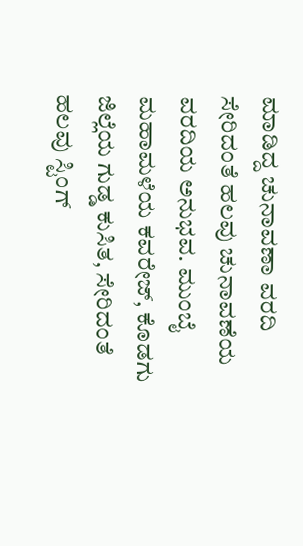ಮಾಡಿದ್ದ ಚುನಾವಣಾ ವರದಿ ಸೇರಿದಂತೆ ಹಲವು ಚುನಾವಣೆಯ ವರದಿಯ ಅನುಭವ. ಮುಂಬೈ ಮಹಾಮಳೆಯ ಕವರೇಜ್, ಕೊಡಗು ಜಿಲ್ಲೆಯ ಗುಡ್ಡ ಕುಸಿತ, ಸೇರಿದಂತೆ ಹಲವು ಸ್ಟಿಂಗ್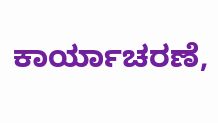ಕಾರ್ಯಾಚರಣೆ,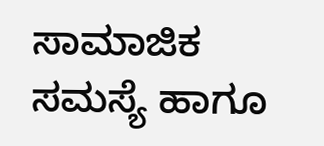ಸಾಮಾಜಿಕ‌ ಸಮಸ್ಯೆ ಹಾಗೂ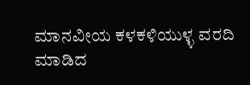ಮಾನವೀಯ ಕಳಕಳಿಯುಳ್ಳ ವರದಿ ಮಾಡಿದ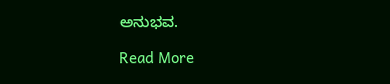ಅನುಭವ.

Read More